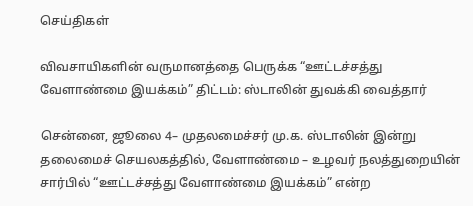செய்திகள்

விவசாயிகளின் வருமானத்தை பெருக்க “ஊட்டச்சத்து வேளாண்மை இயக்கம்” திட்டம்: ஸ்டாலின் துவக்கி வைத்தார்

சென்னை, ஜூலை 4– முதலமைச்சர் மு.க. ஸ்டாலின் இன்று தலைமைச் செயலகத்தில், வேளாண்மை – உழவர் நலத்துறையின் சார்பில் “ஊட்டச்சத்து வேளாண்மை இயக்கம்” என்ற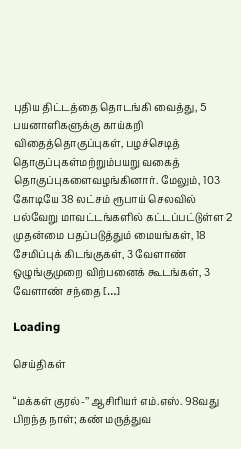புதிய திட்டத்தை தொடங்கி வைத்து, 5 பயனாளிகளுக்கு காய்கறி விதைத்தொகுப்புகள், பழச்செடித் தொகுப்புகள்மற்றும்பயறு வகைத் தொகுப்புகளைவழங்கினார். மேலும், 103 கோடியே 38 லட்சம் ரூபாய் செலவில் பல்வேறு மாவட்டங்களில் கட்டப்பட்டுள்ள 2 முதன்மை பதப்படுத்தும் மையங்கள், 18 சேமிப்புக் கிடங்குகள், 3 வேளாண் ஒழுங்குமுறை விற்பனைக் கூடங்கள், 3 வேளாண் சந்தை […]

Loading

செய்திகள்

“மக்கள் குரல்-’’ ஆசிரியர் எம்.எஸ். 98வது பிறந்த நாள்; கண் மருத்துவ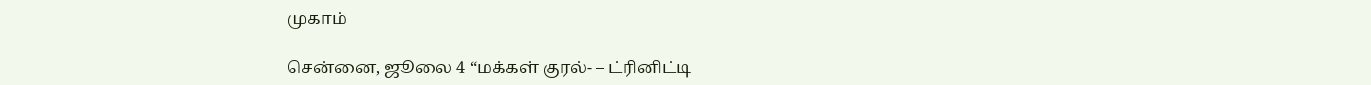முகாம்

சென்னை, ஜூலை 4 “மக்கள் குரல்- – ட்ரினிட்டி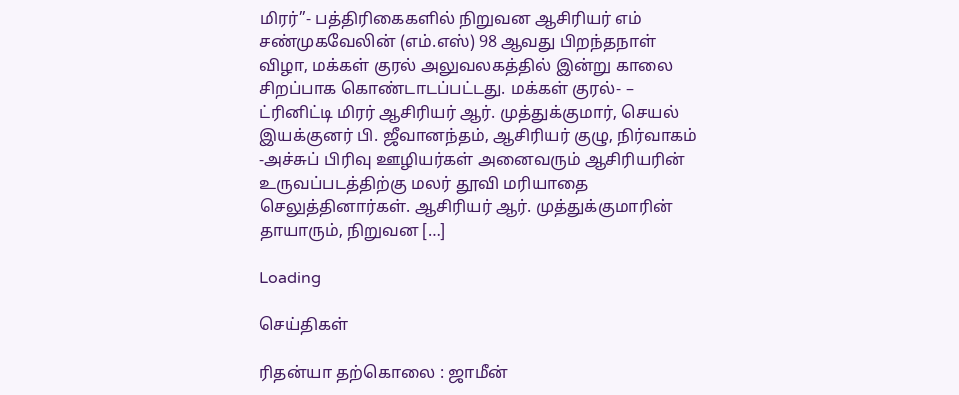மிரர்”- பத்திரிகைகளில் நிறுவன ஆசிரியர் எம் சண்முகவேலின் (எம்.எஸ்) 98 ஆவது பிறந்தநாள் விழா, மக்கள் குரல் அலுவலகத்தில் இன்று காலை சிறப்பாக கொண்டாடப்பட்டது. மக்கள் குரல்- – ட்ரினிட்டி மிரர் ஆசிரியர் ஆர். முத்துக்குமார், செயல் இயக்குனர் பி. ஜீவானந்தம், ஆசிரியர் குழு, நிர்வாகம் -அச்சுப் பிரிவு ஊழியர்கள் அனைவரும் ஆசிரியரின் உருவப்படத்திற்கு மலர் தூவி மரியாதை செலுத்தினார்கள். ஆசிரியர் ஆர். முத்துக்குமாரின் தாயாரும், நிறுவன […]

Loading

செய்திகள்

ரிதன்யா தற்கொலை : ஜாமீன்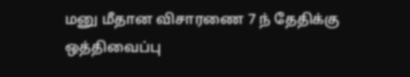மனு மீதான விசாரணை 7 ந் தேதிக்கு ஒத்திவைப்பு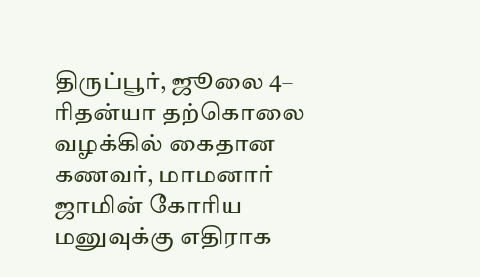திருப்பூர், ஜூலை 4– ரிதன்யா தற்கொலை வழக்கில் கைதான கணவர், மாமனார் ஜாமின் கோரிய மனுவுக்கு எதிராக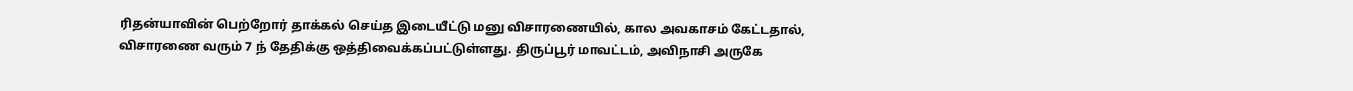ரிதன்யாவின் பெற்றோர் தாக்கல் செய்த இடையீட்டு மனு விசாரணையில், கால அவகாசம் கேட்டதால், விசாரணை வரும் 7 ந் தேதிக்கு ஒத்திவைக்கப்பட்டுள்ளது. திருப்பூர் மாவட்டம், அவிநாசி அருகே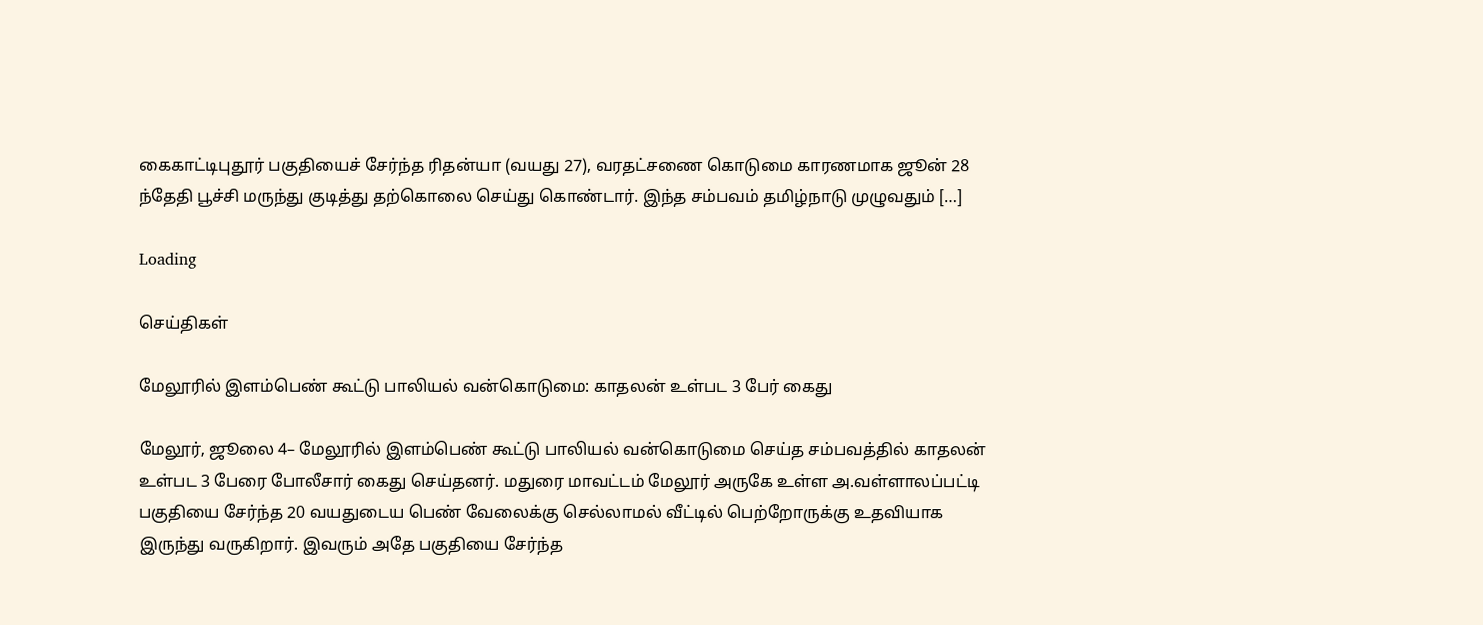கைகாட்டிபுதூர் பகுதியைச் சேர்ந்த ரிதன்யா (வயது 27), வரதட்சணை கொடுமை காரணமாக ஜூன் 28 ந்தேதி பூச்சி மருந்து குடித்து தற்கொலை செய்து கொண்டார். இந்த சம்பவம் தமிழ்நாடு முழுவதும் […]

Loading

செய்திகள்

மேலூரில் இளம்பெண் கூட்டு பாலியல் வன்கொடுமை: காதலன் உள்பட 3 பேர் கைது

மேலூர், ஜூலை 4– மேலூரில் இளம்பெண் கூட்டு பாலியல் வன்கொடுமை செய்த சம்பவத்தில் காதலன் உள்பட 3 பேரை போலீசார் கைது செய்தனர். மதுரை மாவட்டம் மேலூர் அருகே உள்ள அ.வள்ளாலப்பட்டி பகுதியை சேர்ந்த 20 வயதுடைய பெண் வேலைக்கு செல்லாமல் வீட்டில் பெற்றோருக்கு உதவியாக இருந்து வருகிறார். இவரும் அதே பகுதியை சேர்ந்த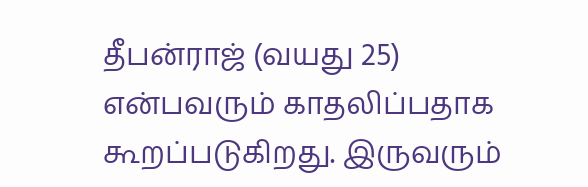தீபன்ராஜ் (வயது 25) என்பவரும் காதலிப்பதாக கூறப்படுகிறது. இருவரும்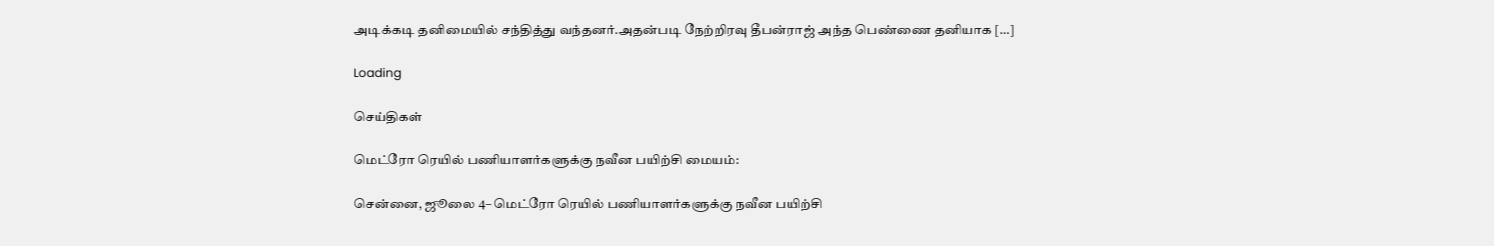அடிக்கடி தனிமையில் சந்தித்து வந்தனர்.அதன்படி நேற்றிரவு தீபன்ராஜ் அந்த பெண்ணை தனியாக […]

Loading

செய்திகள்

மெட்ரோ ரெயில் பணியாளர்களுக்கு நவீன பயிற்சி மையம்:

சென்னை, ஜூலை 4– மெட்ரோ ரெயில் பணியாளர்களுக்கு நவீன பயிற்சி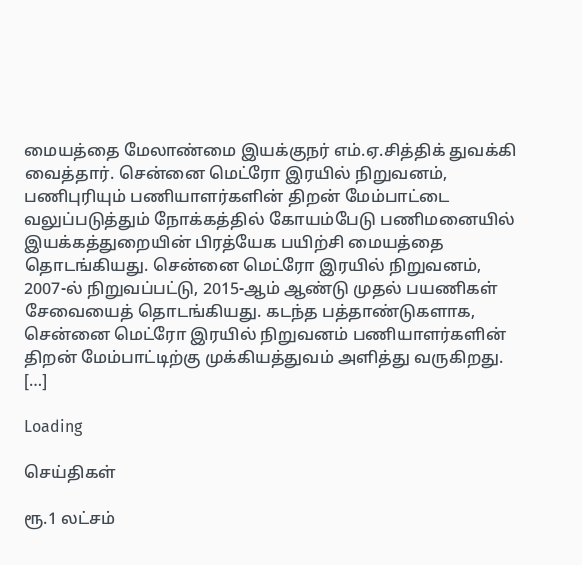மையத்தை மேலாண்மை இயக்குநர் எம்.ஏ.சித்திக் துவக்கி வைத்தார். சென்னை மெட்ரோ இரயில் நிறுவனம், பணிபுரியும் பணியாளர்களின் திறன் மேம்பாட்டை வலுப்படுத்தும் நோக்கத்தில் கோயம்பேடு பணிமனையில் இயக்கத்துறையின் பிரத்யேக பயிற்சி மையத்தை தொடங்கியது. சென்னை மெட்ரோ இரயில் நிறுவனம், 2007-ல் நிறுவப்பட்டு, 2015-ஆம் ஆண்டு முதல் பயணிகள் சேவையைத் தொடங்கியது. கடந்த பத்தாண்டுகளாக, சென்னை மெட்ரோ இரயில் நிறுவனம் பணியாளர்களின் திறன் மேம்பாட்டிற்கு முக்கியத்துவம் அளித்து வருகிறது. […]

Loading

செய்திகள்

ரூ.1 லட்சம்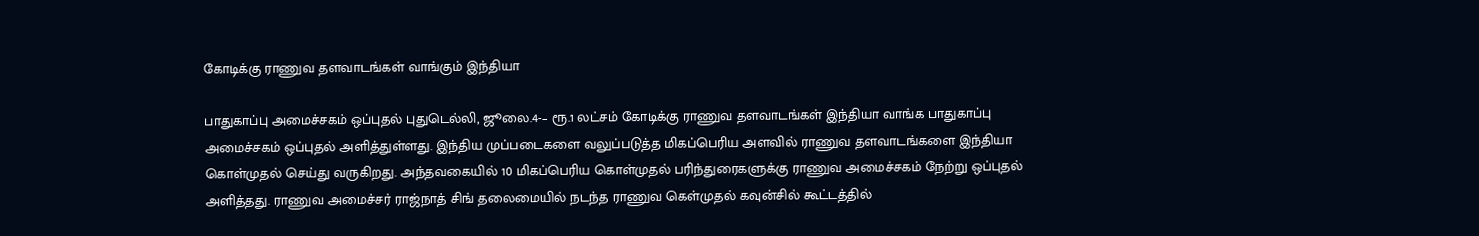கோடிக்கு ராணுவ தளவாடங்கள் வாங்கும் இந்தியா

பாதுகாப்பு அமைச்சகம் ஒப்புதல் புதுடெல்லி, ஜூலை.4-– ரூ.1 லட்சம் கோடிக்கு ராணுவ தளவாடங்கள் இந்தியா வாங்க பாதுகாப்பு அமைச்சகம் ஒப்புதல் அளித்துள்ளது. இந்திய முப்படைகளை வலுப்படுத்த மிகப்பெரிய அளவில் ராணுவ தளவாடங்களை இந்தியா கொள்முதல் செய்து வருகிறது. அந்தவகையில் 10 மிகப்பெரிய கொள்முதல் பரிந்துரைகளுக்கு ராணுவ அமைச்சகம் நேற்று ஒப்புதல் அளித்தது. ராணுவ அமைச்சர் ராஜ்நாத் சிங் தலைமையில் நடந்த ராணுவ கெள்முதல் கவுன்சில் கூட்டத்தில்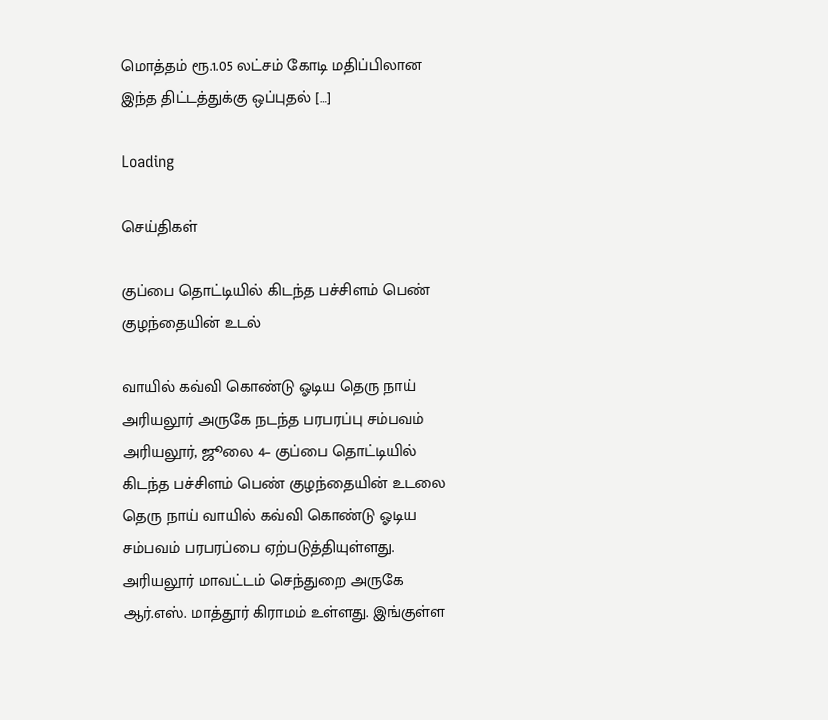மொத்தம் ரூ.1.05 லட்சம் கோடி மதிப்பிலான இந்த திட்டத்துக்கு ஒப்புதல் […]

Loading

செய்திகள்

குப்பை தொட்டியில் கிடந்த பச்சிளம் பெண் குழந்தையின் உடல்

வாயில் கவ்வி கொண்டு ஓடிய தெரு நாய் அரியலூர் அருகே நடந்த பரபரப்பு சம்பவம் அரியலூர், ஜூலை 4– குப்பை தொட்டியில் கிடந்த பச்சிளம் பெண் குழந்தையின் உடலை தெரு நாய் வாயில் கவ்வி கொண்டு ஓடிய சம்பவம் பரபரப்பை ஏற்படுத்தியுள்ளது. அரியலூர் மாவட்டம் செந்துறை அருகே ஆர்.எஸ். மாத்தூர் கிராமம் உள்ளது. இங்குள்ள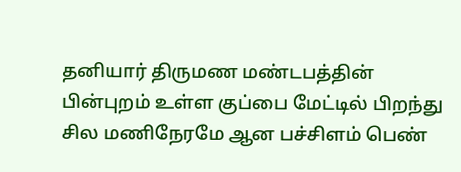தனியார் திருமண மண்டபத்தின் பின்புறம் உள்ள குப்பை மேட்டில் பிறந்து சில மணிநேரமே ஆன பச்சிளம் பெண்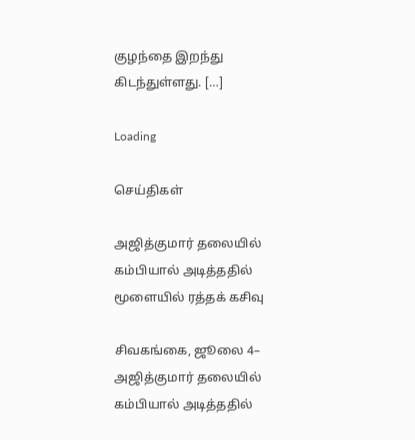குழந்தை இறந்து கிடந்துள்ளது. […]

Loading

செய்திகள்

அஜித்குமார் தலையில் கம்பியால் அடித்ததில் மூளையில் ரத்தக் கசிவு

சிவகங்கை, ஜூலை 4– அஜித்குமார் தலையில் கம்பியால் அடித்ததில்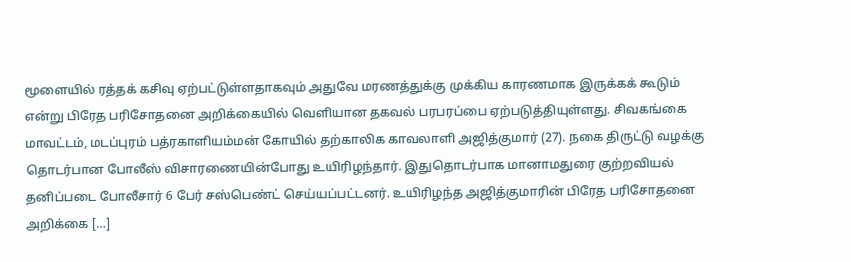மூளையில் ரத்தக் கசிவு ஏற்பட்டுள்ளதாகவும் அதுவே மரணத்துக்கு முக்கிய காரணமாக இருக்கக் கூடும் என்று பிரேத பரிசோதனை அறிக்கையில் வெளியான தகவல் பரபரப்பை ஏற்படுத்தியுள்ளது. சிவகங்கை மாவட்டம், மடப்புரம் பத்ரகாளியம்மன் கோயில் தற்காலிக காவலாளி அஜித்குமார் (27). நகை திருட்டு வழக்கு தொடர்பான போலீஸ் விசாரணையின்போது உயிரிழந்தார். இதுதொடர்பாக மானாமதுரை குற்றவியல் தனிப்படை போலீசார் 6 பேர் சஸ்பெண்ட் செய்யப்பட்டனர். உயிரிழந்த அஜித்குமாரின் பிரேத பரிசோதனை அறிக்கை […]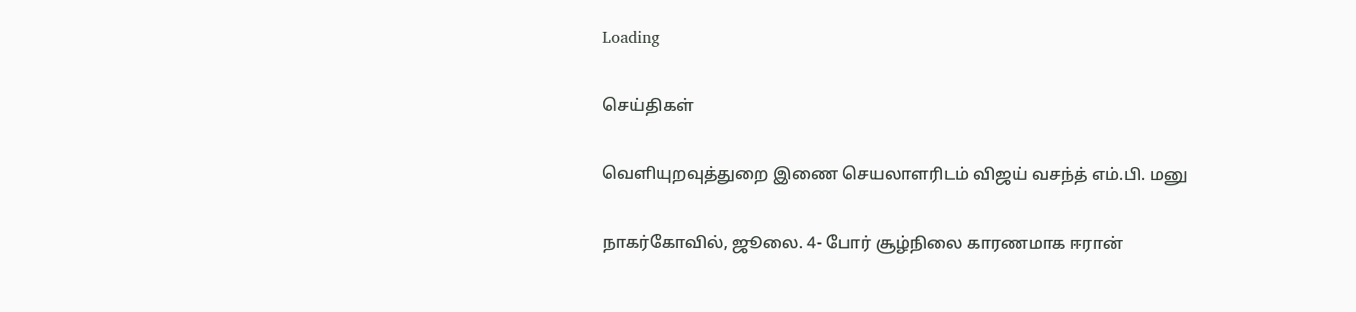Loading

செய்திகள்

வெளியுறவுத்துறை இணை செயலாளரிடம் விஜய் வசந்த் எம்.பி. மனு

நாகர்கோவில், ஜூலை. 4- போர் சூழ்நிலை காரணமாக ஈரான்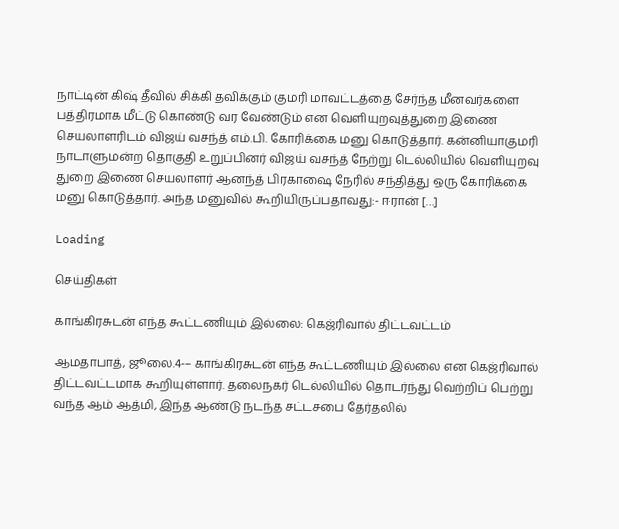நாட்டின் கிஷ் தீவில் சிக்கி தவிக்கும் குமரி மாவட்டத்தை சேர்ந்த மீனவர்களை பத்திரமாக மீட்டு கொண்டு வர வேண்டும் என வெளியுறவுத்துறை இணை செயலாளரிடம் விஜய் வசந்த் எம்.பி. கோரிக்கை மனு கொடுத்தார். கன்னியாகுமரி நாடாளுமன்ற தொகுதி உறுப்பினர் விஜய் வசந்த் நேற்று டெல்லியில் வெளியுறவு துறை இணை செயலாளர் ஆனந்த் பிரகாஷை நேரில் சந்தித்து ஒரு கோரிக்கை மனு கொடுத்தார். அந்த மனுவில் கூறியிருப்பதாவது:- ஈரான் […]

Loading

செய்திகள்

காங்கிரசுடன் எந்த கூட்டணியும் இல்லை: கெஜ்ரிவால் திட்டவட்டம்

ஆமதாபாத், ஜூலை.4-– காங்கிரசுடன் எந்த கூட்டணியும் இல்லை என கெஜ்ரிவால் திட்டவட்டமாக கூறியுள்ளார். தலைநகர் டெல்லியில் தொடர்ந்து வெற்றிப் பெற்று வந்த ஆம் ஆத்மி, இந்த ஆண்டு நடந்த சட்டசபை தேர்தலில்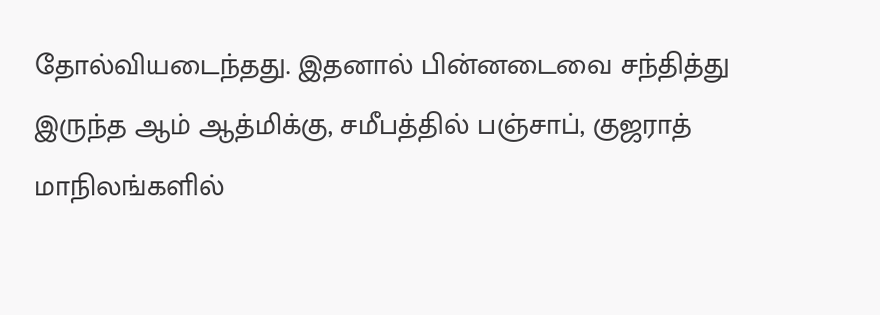தோல்வியடைந்தது. இதனால் பின்னடைவை சந்தித்து இருந்த ஆம் ஆத்மிக்கு, சமீபத்தில் பஞ்சாப், குஜராத் மாநிலங்களில்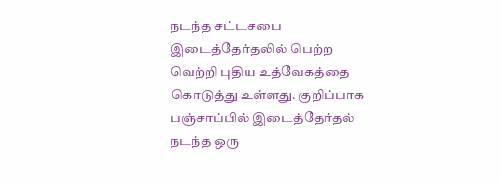நடந்த சட்டசபை இடைத்தேர்தலில் பெற்ற வெற்றி புதிய உத்வேகத்தை கொடுத்து உள்ளது. குறிப்பாக பஞ்சாப்பில் இடைத்தேர்தல் நடந்த ஒரு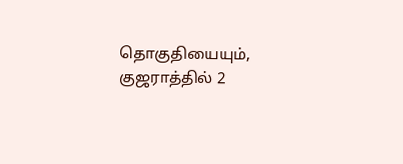தொகுதியையும், குஜராத்தில் 2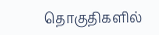தொகுதிகளில்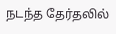நடந்த தேர்தலில்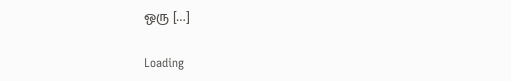ஒரு […]

Loading